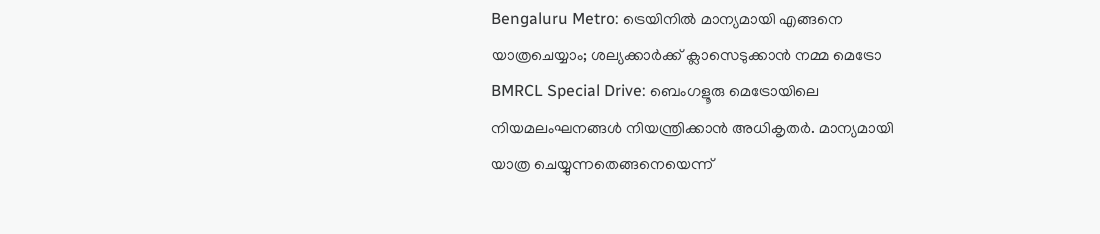Bengaluru Metro: ട്രെയിനിൽ മാന്യമായി എങ്ങനെ യാത്രചെയ്യാം; ശല്യക്കാർക്ക് ക്ലാസെടുക്കാൻ നമ്മ മെട്രോ
BMRCL Special Drive: ബെംഗളൂരു മെട്രോയിലെ നിയമലംഘനങ്ങൾ നിയന്ത്രിക്കാൻ അധികൃതർ. മാന്യമായി യാത്ര ചെയ്യുന്നതെങ്ങനെയെന്ന്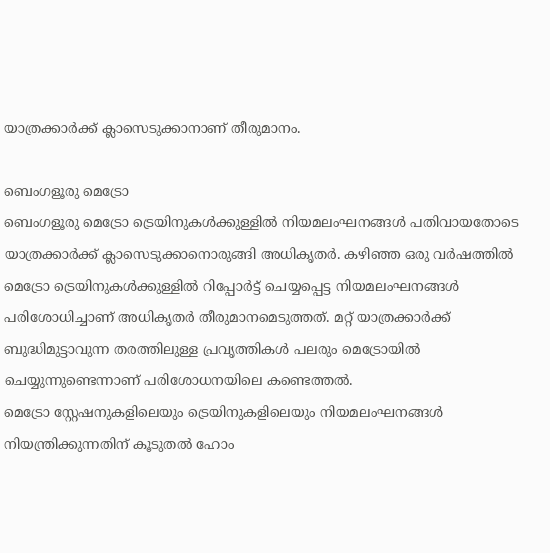യാത്രക്കാർക്ക് ക്ലാസെടുക്കാനാണ് തീരുമാനം.

ബെംഗളൂരു മെട്രോ
ബെംഗളൂരു മെട്രോ ട്രെയിനുകൾക്കുള്ളിൽ നിയമലംഘനങ്ങൾ പതിവായതോടെ യാത്രക്കാർക്ക് ക്ലാസെടുക്കാനൊരുങ്ങി അധികൃതർ. കഴിഞ്ഞ ഒരു വർഷത്തിൽ മെട്രോ ട്രെയിനുകൾക്കുള്ളിൽ റിപ്പോർട്ട് ചെയ്യപ്പെട്ട നിയമലംഘനങ്ങൾ പരിശോധിച്ചാണ് അധികൃതർ തീരുമാനമെടുത്തത്. മറ്റ് യാത്രക്കാർക്ക് ബുദ്ധിമുട്ടാവുന്ന തരത്തിലുള്ള പ്രവൃത്തികൾ പലരും മെട്രോയിൽ ചെയ്യുന്നുണ്ടെന്നാണ് പരിശോധനയിലെ കണ്ടെത്തൽ.
മെട്രോ സ്റ്റേഷനുകളിലെയും ട്രെയിനുകളിലെയും നിയമലംഘനങ്ങൾ നിയന്ത്രിക്കുന്നതിന് കൂടുതൽ ഹോം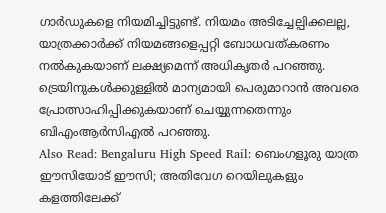ഗാർഡുകളെ നിയമിച്ചിട്ടുണ്ട്. നിയമം അടിച്ചേല്പിക്കലല്ല, യാത്രക്കാർക്ക് നിയമങ്ങളെപ്പറ്റി ബോധവത്കരണം നൽകുകയാണ് ലക്ഷ്യമെന്ന് അധികൃതർ പറഞ്ഞു. ട്രെയിനുകൾക്കുള്ളിൽ മാന്യമായി പെരുമാറാൻ അവരെ പ്രോത്സാഹിപ്പിക്കുകയാണ് ചെയ്യുന്നതെന്നും ബിഎംആർസിഎൽ പറഞ്ഞു.
Also Read: Bengaluru High Speed Rail: ബെംഗളൂരു യാത്ര ഈസിയോട് ഈസി; അതിവേഗ റെയിലുകളും കളത്തിലേക്ക്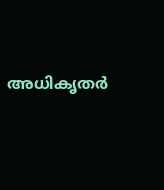അധികൃതർ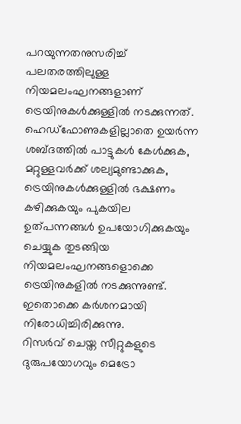പറയുന്നതനുസരിച്ച് പലതരത്തിലുള്ള നിയമലംഘനങ്ങളാണ് ട്രെയിനുകൾക്കുള്ളിൽ നടക്കുന്നത്. ഹെഡ്ഫോണുകളില്ലാതെ ഉയർന്ന ശബ്ദത്തിൽ പാട്ടുകൾ കേൾക്കുക, മറ്റുള്ളവർക്ക് ശല്യമുണ്ടാക്കുക, ട്രെയിനുകൾക്കുള്ളിൽ ഭക്ഷണം കഴിക്കുകയും പുകയില ഉത്പന്നങ്ങൾ ഉപയോഗിക്കുകയും ചെയ്യുക തുടങ്ങിയ നിയമലംഘനങ്ങളൊക്കെ ട്രെയിനുകളിൽ നടക്കുന്നുണ്ട്. ഇതൊക്കെ കർശനമായി നിരോധിച്ചിരിക്കുന്നു.
റിസർവ് ചെയ്ത സീറ്റുകളുടെ ദുരുപയോഗവും മെട്രോ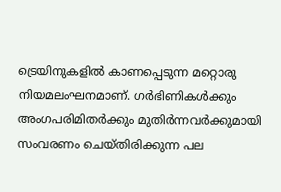ട്രെയിനുകളിൽ കാണപ്പെടുന്ന മറ്റൊരു നിയമലംഘനമാണ്. ഗർഭിണികൾക്കും അംഗപരിമിതർക്കും മുതിർന്നവർക്കുമായി സംവരണം ചെയ്തിരിക്കുന്ന പല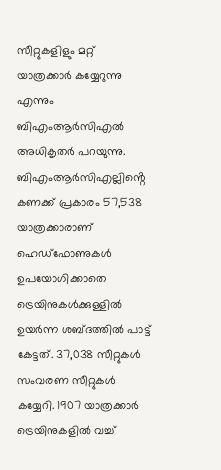സീറ്റുകളിളും മറ്റ് യാത്രക്കാർ കയ്യേറുന്നു എന്നും ബിഎംആർസിഎൽ അധികൃതർ പറയുന്നു. ബിഎംആർസിഎല്ലിൻ്റെ കണക്ക് പ്രകാരം 57,538 യാത്രക്കാരാണ് ഹെഡ്ഫോണുകൾ ഉപയോഗിക്കാതെ ട്രെയിനുകൾക്കുള്ളിൽ ഉയർന്ന ശബ്ദത്തിൽ പാട്ട് കേട്ടത്. 37,038 സീറ്റുകൾ സംവരണ സീറ്റുകൾ കയ്യേറി. 1907 യാത്രക്കാർ ട്രെയിനുകളിൽ വച്ച്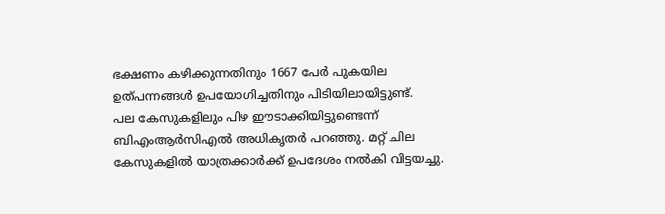ഭക്ഷണം കഴിക്കുന്നതിനും 1667 പേർ പുകയില ഉത്പന്നങ്ങൾ ഉപയോഗിച്ചതിനും പിടിയിലായിട്ടുണ്ട്.
പല കേസുകളിലും പിഴ ഈടാക്കിയിട്ടുണ്ടെന്ന് ബിഎംആർസിഎൽ അധികൃതർ പറഞ്ഞു. മറ്റ് ചില കേസുകളിൽ യാത്രക്കാർക്ക് ഉപദേശം നൽകി വിട്ടയച്ചു.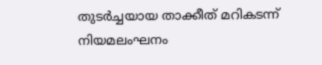തുടർച്ചയായ താക്കീത് മറികടന്ന് നിയമലംഘനം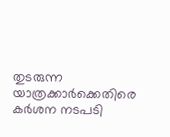തുടരുന്ന യാത്രക്കാർക്കെതിരെ കർശന നടപടി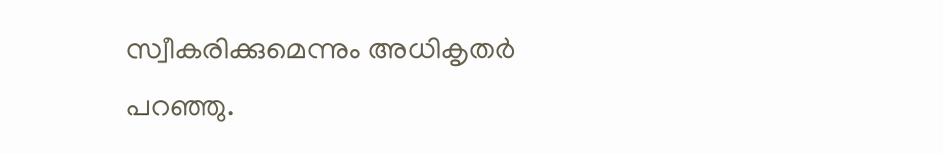സ്വീകരിക്കുമെന്നും അധികൃതർ പറഞ്ഞു.